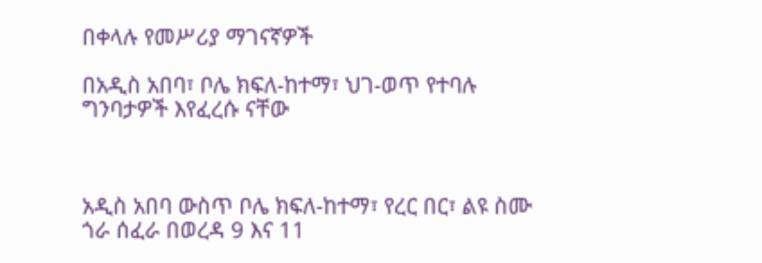በቀላሉ የመሥሪያ ማገናኛዎች

በአዲስ አበባ፣ ቦሌ ክፍለ-ከተማ፣ ህገ-ወጥ የተባሉ ግንባታዎች እየፈረሱ ናቸው



አዲስ አበባ ውስጥ ቦሌ ክፍለ-ከተማ፣ የረር በር፣ ልዩ ስሙ ጎራ ሰፈራ በወረዳ 9 እና 11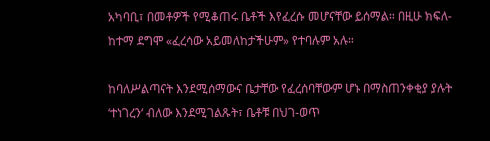አካባቢ፣ በመቶዎች የሚቆጠሩ ቤቶች እየፈረሱ መሆናቸው ይሰማል። በዚሁ ክፍለ-ከተማ ደግሞ «ፈረሳው አይመለከታችሁም» የተባሉም አሉ።

ከባለሥልጣናት እንደሚሰማውና ቤታቸው የፈረሰባቸውም ሆኑ በማስጠንቀቂያ ያሉት ‘ተነገረን‘ ብለው እንደሚገልጹት፣ ቤቶቹ በህገ-ወጥ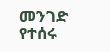መንገድ የተሰሩ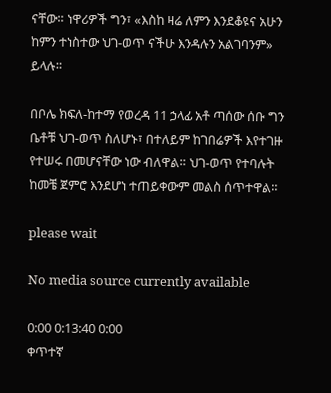ናቸው። ነዋሪዎች ግን፣ «እስከ ዛሬ ለምን እንደቆዩና አሁን ከምን ተነስተው ህገ-ወጥ ናችሁ እንዳሉን አልገባንም» ይላሉ።

በቦሌ ክፍለ-ከተማ የወረዳ 11 ኃላፊ አቶ ጣሰው ሰቡ ግን ቤቶቹ ህገ-ወጥ ስለሆኑ፣ በተለይም ከገበሬዎች እየተገዙ የተሠሩ በመሆናቸው ነው ብለዋል። ህገ-ወጥ የተባሉት ከመቼ ጀምሮ እንደሆነ ተጠይቀውም መልስ ሰጥተዋል።

please wait

No media source currently available

0:00 0:13:40 0:00
ቀጥተኛ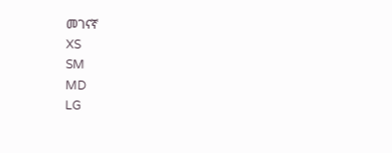መገናኛ
XS
SM
MD
LG